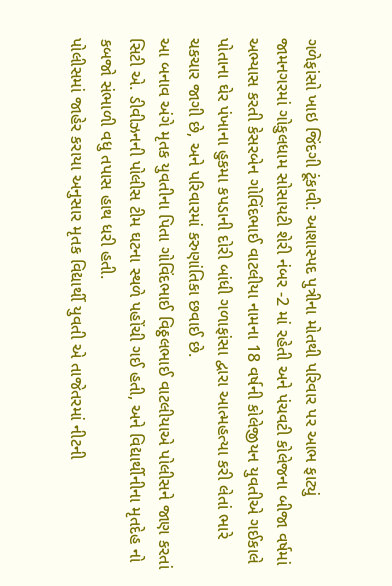ગળેફાંસો ખાઇ જિંદગી ટૂંકાવી: આશાસ્પદ પુત્રીના મોતથી પરિવાર પર આભ ફાટ્યું
જામનગરમાં ગોકુલધામ સોસાયટી શેરી નંબર -2 માં રહેતી અને પંચવટી કોલેજના બીજા વર્ષમાં અભ્યાસ કરતી કેસરબેન ગોવિંદભાઈ વાટલીયા નામના 18 વર્ષની કોલેજીયન યુવતીએ ગઈકાલે પોતાના ઘેર પંખાના હુકમા કપડાની દોરી બાંધી ગળાફાંસા દ્વારા આત્મહત્યા કરી લેતાં ભારે ચકચાર જાગી છે, અને પરિવારમાં કરુણાંતિકા છવાઈ છે.
આ બનાવ અંગે મૃતક યુવતીના પિતા ગોવિંદભાઈ વિઠ્ઠલભાઈ વાટલીયાએ પોલીસને જાણ કરતાં સિટી એ. ડીવીઝનની પોલીસ ટીમ ઘટના સ્થળે પહોંચી ગઈ હતી, અને વિદ્યાર્થીનીના મૃતદેહ નો કબજો સંભાળી વધુ તપાસ હાથ ધરી હતી.
પોલીસમાં જાહેર કરાયા અનુસાર મૃતક વિદ્યાર્થી યુવતી એ તાજેતરમાં નીટની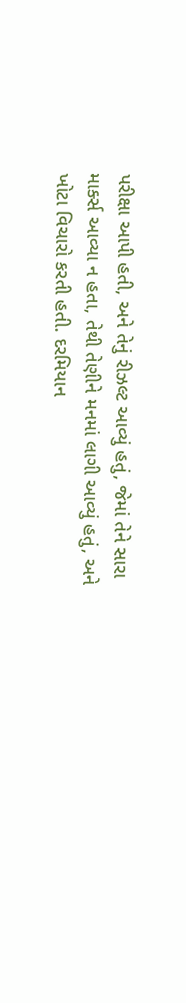પરીક્ષા આપી હતી, અને તેનું રીઝલ્ટ આવ્યું હતું, જેમાં તેને સારા માર્ક્સ આવ્યા ન હતા, તેથી તેણીને મનમાં લાગી આવ્યું હતું, અને ખોટા વિચારો કરતી હતી. દરમિયાન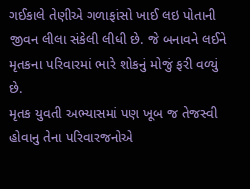ગઈકાલે તેણીએ ગળાફાંસો ખાઈ લઇ પોતાની જીવન લીલા સંકેલી લીધી છે. જે બનાવને લઈને મૃતકના પરિવારમાં ભારે શોકનું મોજું ફરી વળ્યું છે.
મૃતક યુવતી અભ્યાસમાં પણ ખૂબ જ તેજસ્વી હોવાનુ તેના પરિવારજનોએ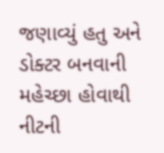જણાવ્યું હતુ અને ડોક્ટર બનવાની મહેચ્છા હોવાથી નીટની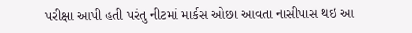પરીક્ષા આપી હતી પરંતુ નીટમાં માર્કસ ઓછા આવતા નાસીપાસ થઇ આ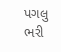પગલુ ભરી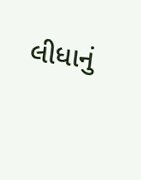લીધાનું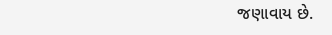જણાવાય છે.